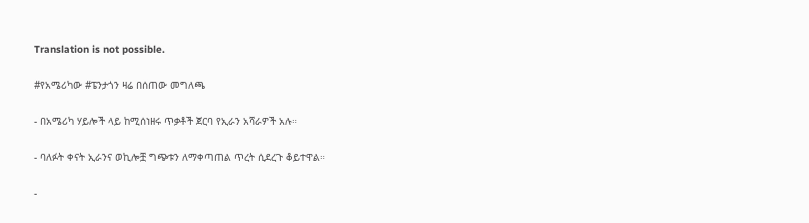Translation is not possible.

#የአሜሪካው #ፔንታጎን ዛሬ በሰጠው መግለጫ

- በአሜሪካ ሃይሎች ላይ ከሚሰነዘሩ ጥቃቶች ጀርባ የኢራን አሻራዎች አሉ።

- ባለፉት ቀናት ኢራንና ወኪሎቿ ግጭቱን ለማቀጣጠል ጥረት ሲደረጉ ቆይተዋል።

-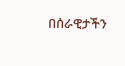በሰራዊታችን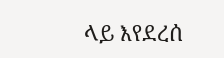ላይ እየደረሰ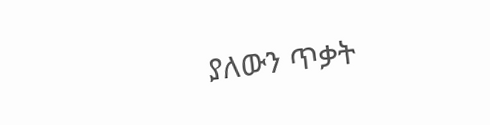ያለውን ጥቃት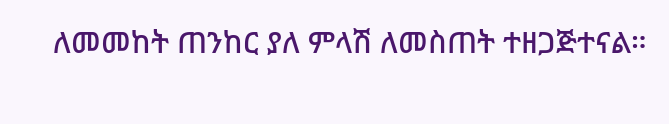ለመመከት ጠንከር ያለ ምላሽ ለመስጠት ተዘጋጅተናል።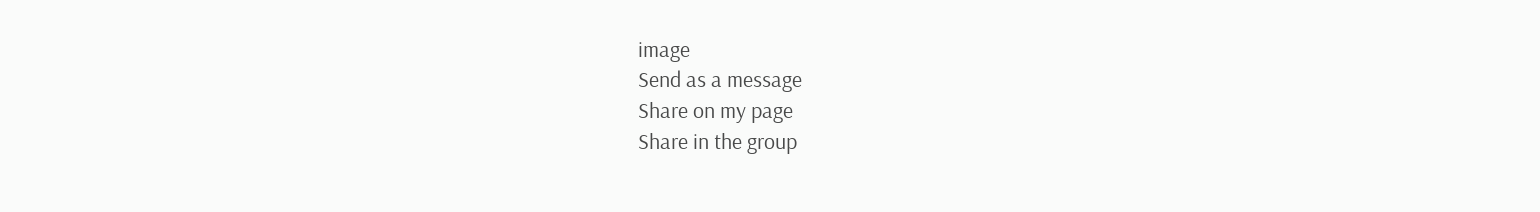image
Send as a message
Share on my page
Share in the group